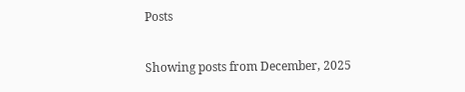Posts

Showing posts from December, 2025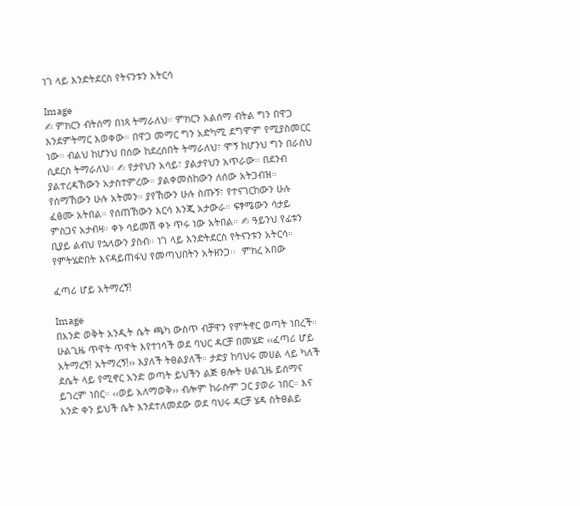ነገ ላይ እንድትደርስ የትናንቱን አትርሳ

Image
✍ ምክርን ብትሰማ በነጻ ትማራለህ። ምክርን አልሰማ ብትል ግን በዋጋ እንደምትማር እወቀው። በዋጋ መማር ግን አድካሚ ደግሞም የሚያስመርር ነው። ብልህ ከሆንህ በሰው ከደረሰበት ትማራለህ፣ ሞኝ ከሆንህ ግን በራስህ ሲደርስ ትማራለህ። ✍ የታየህን አሳይ፣ ያልታየህን አጥራው። በደንብ ያልተረዳኸውን አታስተምረው። ያልቀመስከውን ለሰው አትጋብዝ። የሰማኸውን ሁሉ አትመን። ያየኸውን ሁሉ ስጡኝ፣ የተናገርከውን ሁሉ ፈፅሙ አትበል። የሰጠኽውን እርሳ እንጂ አታውራ። ፍፃሜውን ሳታይ ምስጋና አታብዛ። ቀኑ ሳይመሽ ቀኑ ጥሩ ነው አትበል። ✍ ዓይንህ የፊቱን ቢያይ ልብህ የኋላውን ያስብ። ነገ ላይ እንድትደርስ የትናንቱን አትርሳ። የምትሄድበት እናዳይጠፋህ የመጣህበትን አትዘንጋ፡፡  ምክረ አበው

ፈጣሪ ሆይ አትማረኝ!

Image
በአንድ ወቅት አንዲት ሴት ጫካ ውስጥ ብቻዋን የምትኖር ወጣት ነበረች። ሁልጊዜ ጥዋት ጥዋት እየተነሳች ወደ ባህር ዳርቻ በመሄድ ‹‹ፈጣሪ ሆይ አትማረኝ! አትማረኝ!›› እያለች ትፀልያለች። ታድያ ከባህሩ መሀል ላይ ካለች ደሴት ላይ የሚኖር አንድ ወጣት ይህችን ልጅ ፀሎት ሁልጊዜ ይሰማና ይገረም ነበር። ‹‹ወይ አለማወቅ›› ብሎም ከራሱም ጋር ያወራ ነበር። እና አንድ ቀን ይህች ሴት እንደተለመደው ወደ ባህሩ ዳርቻ ሄዳ ስትፀልይ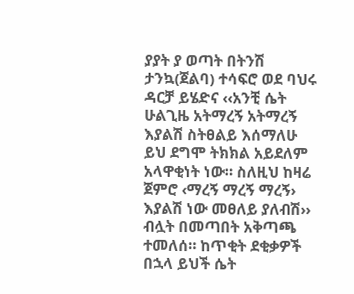ያያት ያ ወጣት በትንሽ ታንኳ(ጀልባ) ተሳፍሮ ወደ ባህሩ ዳርቻ ይሄድና ‹‹አንቺ ሴት ሁልጊዜ አትማረኝ አትማረኝ እያልሽ ስትፀልይ እሰማለሁ ይህ ደግሞ ትክክል አይደለም አላዋቂነት ነው። ስለዚህ ከዛሬ ጀምሮ ‹ማረኝ ማረኝ ማረኝ› እያልሽ ነው መፀለይ ያለብሽ›› ብሏት በመጣበት አቅጣጫ ተመለሰ። ከጥቂት ደቂቃዎች በኋላ ይህች ሴት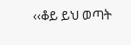‹‹ቆይ ይህ ወጣት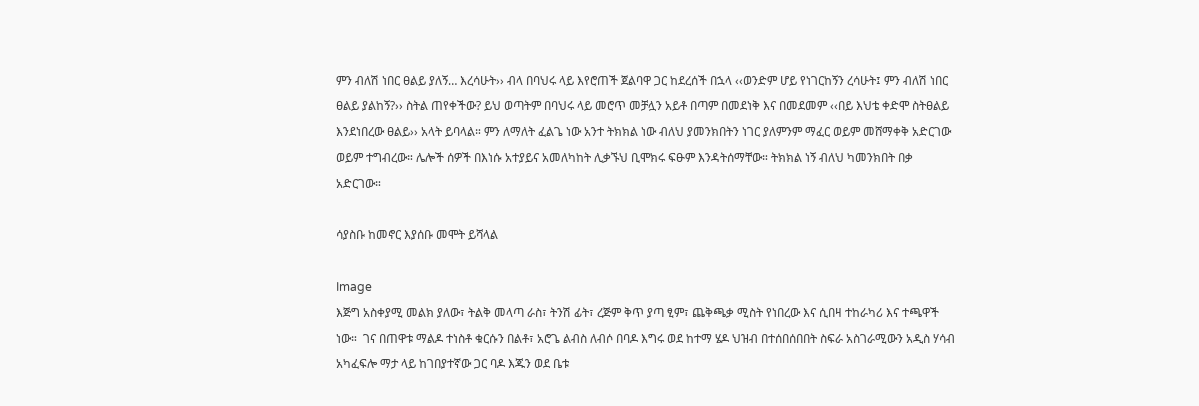ምን ብለሽ ነበር ፀልይ ያለኝ… እረሳሁት›› ብላ በባህሩ ላይ እየሮጠች ጀልባዋ ጋር ከደረሰች በኋላ ‹‹ወንድም ሆይ የነገርከኝን ረሳሁት፤ ምን ብለሽ ነበር ፀልይ ያልከኝ?›› ስትል ጠየቀችው? ይህ ወጣትም በባህሩ ላይ መሮጥ መቻሏን አይቶ በጣም በመደነቅ እና በመደመም ‹‹በይ እህቴ ቀድሞ ስትፀልይ እንደነበረው ፀልይ›› አላት ይባላል። ምን ለማለት ፈልጌ ነው አንተ ትክክል ነው ብለህ ያመንክበትን ነገር ያለምንም ማፈር ወይም መሸማቀቅ አድርገው ወይም ተግብረው። ሌሎች ሰዎች በእነሱ አተያይና አመለካከት ሊቃኙህ ቢሞክሩ ፍፁም እንዳትሰማቸው። ትክክል ነኝ ብለህ ካመንክበት በቃ አድርገው።

ሳያስቡ ከመኖር እያሰቡ መሞት ይሻላል

Image
እጅግ አስቀያሚ መልክ ያለው፣ ትልቅ መላጣ ራስ፣ ትንሽ ፊት፣ ረጅም ቅጥ ያጣ ፂም፣ ጨቅጫቃ ሚስት የነበረው እና ሲበዛ ተከራካሪ እና ተጫዋች ነው።  ገና በጠዋቱ ማልዶ ተነስቶ ቁርሱን በልቶ፣ አሮጌ ልብስ ለብሶ በባዶ እግሩ ወደ ከተማ ሄዶ ህዝብ በተሰበሰበበት ስፍራ አስገራሚውን አዲስ ሃሳብ አካፈፍሎ ማታ ላይ ከገበያተኛው ጋር ባዶ እጁን ወደ ቤቱ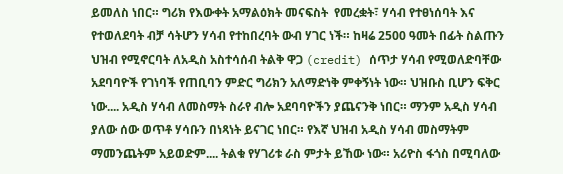ይመለስ ነበር። ግሪክ የእውቀት አማልዕክት መናፍስት  የመረቋት፣ ሃሳብ የተፀነሰባት እና የተወለደባት ብቻ ሳትሆን ሃሳብ የተከበረባት ውብ ሃገር ነች። ከዛሬ 2500 ዓመት በፊት ስልጡን ህዝብ የሚኖርባት ለአዲስ አስተሳሰብ ትልቅ ዋጋ (credit) ሰጥታ ሃሳብ የሚወለድባቸው አደባባዮች የገነባች የጠቢባን ምድር ግሪክን አለማድነቅ ምቀኝነት ነው። ህዝቡስ ቢሆን ፍቅር ነው.... አዲስ ሃሳብ ለመስማት ስራየ ብሎ አደባባዮችን ያጨናንቅ ነበር። ማንም አዲስ ሃሳብ ያለው ሰው ወጥቶ ሃሳቡን በነጻነት ይናገር ነበር። የእኛ ህዝብ አዲስ ሃሳብ መስማትም ማመንጨትም አይወድም.... ትልቁ የሃገሪቱ ራስ ምታት ይኸው ነው። አሪዮስ ፋጎስ በሚባለው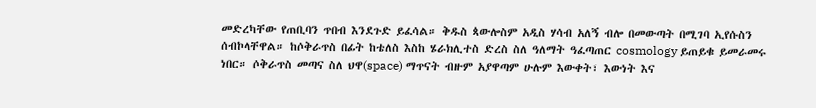መድረካቸው የጠቢባን ጥበብ እንደጉድ ይፈሳል። ቅዱስ ጳውሎስም አዲስ ሃሳብ አለኝ ብሎ በመውጣት በሚገባ ኢየሱስን ሰብኮላቸዋል። ከሶቅራጥስ በፊት ከቴለስ እስከ ሄራክሊተስ ድረስ ስለ ዓለማት ዓፈጣጠር cosmology ይጠይቁ ይመራመሩ ነበር። ሶቅራጥስ መጣና ስለ ህዋ(space) ማጥናት ብዙም አያዋጣም ሁሉም እውቀት፣ እውነት እና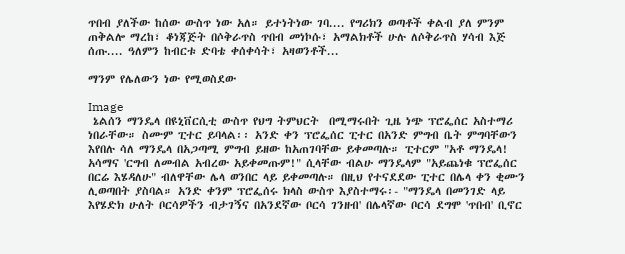ጥበብ ያለችው ከሰው ውስጥ ነው አለ። ይተነትነው ገባ.... የግሪክን ወጣቶች ቀልብ ያለ ምንም ጠቅልሎ ማረከ፣ ቆነጃጅት በሶቅራጥስ ጥበብ መነኮሱ፣ አማልክቶች ሁሉ ለሶቅራጥስ ሃሳብ እጅ ሰጡ.... ዓለምን ከብርቱ ድባቴ ቀሰቀሳት፣ አዛወንቶች...

ማንም የሌለውን ነው የሚወስደው

Image
 ኔልሰን ማንዴላ በዩኒቨርሲቲ ውስጥ የህግ ትምህርት  በሚማሩበት ጊዜ ነጭ ፕሮፌሰር አስተማሪ ነበራቸው። ስሙም ፒተር ይባላል፡፡ አንድ ቀን ፕሮፌሰር ፒተር በአንድ ምግብ ቤት ምግባቸውን እየበሉ ሳለ ማንዴላ በአጋጣሚ ምግብ ይዘው ከአጠገባቸው ይቀመጣሉ። ፒተርም "አቶ ማንዴላ! አሳማና 'ርግብ ለመብል አብረው አይቀመጡም!" ሲላቸው ብልሁ ማንዴላም "አይጨነቁ ፕሮፌሰር በርሬ እሄዳለሁ" ብለዋቸው ሌላ ወንበር ላይ ይቀመጣሉ። በዚህ የተናደደው ፒተር በሌላ ቀን ቂሙን ሊወጣበት ያስባል። አንድ ቀንም ፕሮፌሰሩ ክላስ ውስጥ እያስተማሩ፡- "ማንዴላ በመንገድ ላይ እየሄድክ ሁለት ቦርሳዎችን ብታገኝና በአንደኛው ቦርሳ ገንዘብ' በሌላኛው ቦርሳ ደግሞ 'ጥበብ' ቢኖር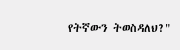የትኛውን ትወስዳለህ?"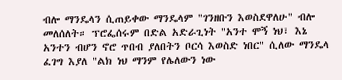ብሎ ማንዴላን ሲጠይቀው ማንዴላም "ገንዘቡን እወስደዋለሁ" ብሎ መለሰለት። ፕሮፌሰሩም በድል አድራጊነት "አንተ ሞኝ ነህ፣ እኔ አንተን ብሆን ኖሮ ጥበብ ያለበትን ቦርሳ እወስድ ነበር" ሲለው ማንዴላ ፈገግ እያለ "ልክ ነህ ማንም የሌለውን ነው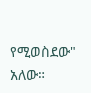የሚወስደው" አለው።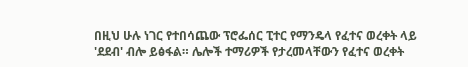በዚህ ሁሉ ነገር የተበሳጨው ፕሮፌሰር ፒተር የማንዴላ የፈተና ወረቀት ላይ 'ደደብ' ብሎ ይፅፋል። ሌሎች ተማሪዎች የታረመላቸውን የፈተና ወረቀት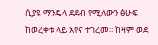ሲያዩ ማንዴላ ደደብ የሚለውን ፅሁፍ ከወረቀቱ ላይ አየና ተገረመ፡፡ ከዛም ወደ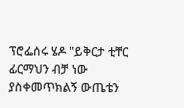ፕሮፌሰሩ ሄዶ "ይቅርታ ቲቸር ፊርማህን ብቻ ነው ያስቀመጥክልኝ ውጤቴን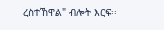ረስተኸዋል" ብሎት እርፍ፡፡